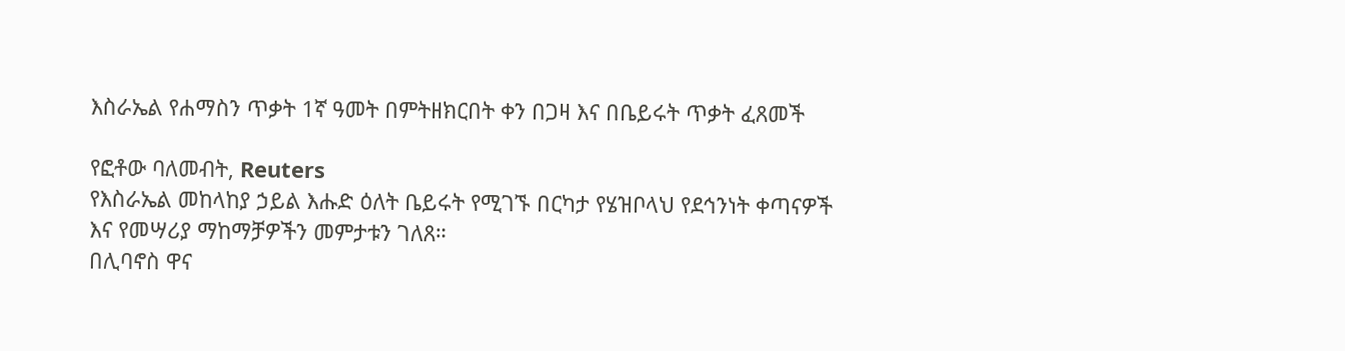እስራኤል የሐማስን ጥቃት 1ኛ ዓመት በምትዘክርበት ቀን በጋዛ እና በቤይሩት ጥቃት ፈጸመች

የፎቶው ባለመብት, Reuters
የእስራኤል መከላከያ ኃይል እሑድ ዕለት ቤይሩት የሚገኙ በርካታ የሄዝቦላህ የደኅንነት ቀጣናዎች እና የመሣሪያ ማከማቻዎችን መምታቱን ገለጸ።
በሊባኖስ ዋና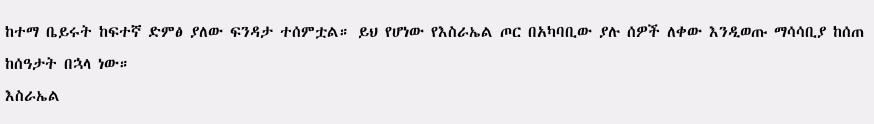ከተማ ቤይሩት ከፍተኛ ድምፅ ያለው ፍንዳታ ተሰምቷል። ይህ የሆነው የእስራኤል ጦር በአካባቢው ያሉ ሰዎች ለቀው እንዲወጡ ማሳሳቢያ ከሰጠ ከሰዓታት በኋላ ነው።
እስራኤል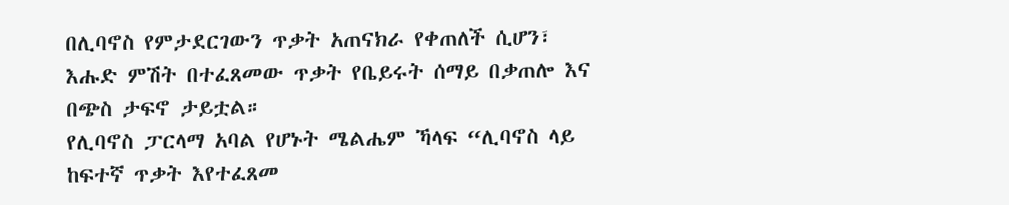በሊባኖስ የምታደርገውን ጥቃት አጠናክራ የቀጠለች ሲሆን፣ እሑድ ምሽት በተፈጸመው ጥቃት የቤይሩት ሰማይ በቃጠሎ እና በጭስ ታፍኖ ታይቷል።
የሊባኖስ ፓርላማ አባል የሆኑት ሜልሔም ኻላፍ “ሊባኖስ ላይ ከፍተኛ ጥቃት እየተፈጸመ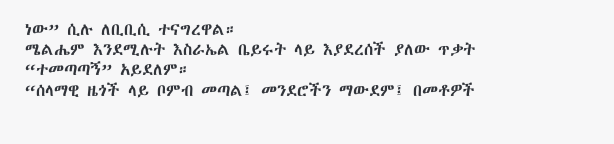ነው” ሲሉ ለቢቢሲ ተናግረዋል።
ሜልሔም እንደሚሉት እስራኤል ቤይሩት ላይ እያደረሰች ያለው ጥቃት “ተመጣጣኝ” አይደለም።
“ሰላማዊ ዜጎች ላይ ቦምብ መጣል፤ መንደሮችን ማውደም፤ በመቶዎች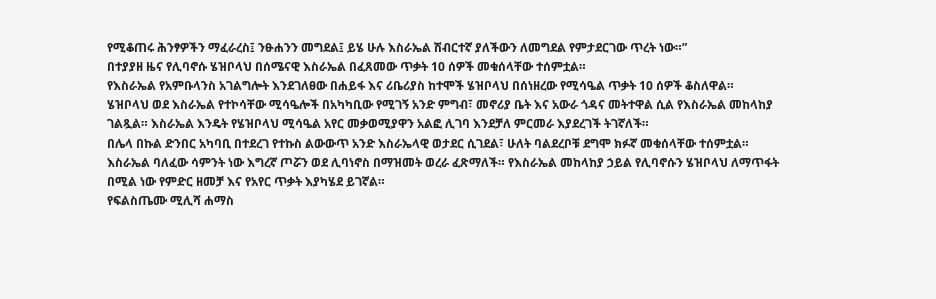የሚቆጠሩ ሕንፃዎችን ማፈራረስ፤ ንፁሐንን መግደል፤ ይሄ ሁሉ እስራኤል ሽብርተኛ ያለችውን ለመግደል የምታደርገው ጥረት ነው።”
በተያያዘ ዜና የሊባኖሱ ሄዝቦላህ በሰሜናዊ እስራኤል በፈጸመው ጥቃት 10 ሰዎች መቁሰላቸው ተሰምቷል።
የእስራኤል የአምቡላንስ አገልግሎት እንደገለፀው በሐይፋ እና ሪቤሪያስ ከተሞች ሄዝቦላህ በሰነዘረው የሚሳዔል ጥቃት 10 ሰዎች ቆስለዋል።
ሄዝቦላህ ወደ እስራኤል የተኮሳቸው ሚሳዔሎች በአካካቢው የሚገኝ አንድ ምግብ፣ መኖሪያ ቤት እና አውራ ጎዳና መትተዋል ሲል የእስራኤል መከላከያ ገልጿል። እስራኤል እንዴት የሄዝቦላህ ሚሳዔል አየር መቃወሚያዋን አልፎ ሊገባ እንደቻለ ምርመራ እያደረገች ትገኛለች።
በሌላ በኩል ድንበር አካባቢ በተደረገ የተኩስ ልውውጥ አንድ እስራኤላዊ ወታደር ሲገደል፣ ሁለት ባልደረቦቹ ደግሞ ክፉኛ መቁሰላቸው ተሰምቷል።
እስራኤል ባለፈው ሳምንት ነው እግረኛ ጦሯን ወደ ሊባነኖስ በማዝመት ወረራ ፈጽማለች። የእስራኤል መከላከያ ኃይል የሊባኖሱን ሄዝቦላህ ለማጥፋት በሚል ነው የምድር ዘመቻ እና የአየር ጥቃት እያካሄደ ይገኛል።
የፍልስጤሙ ሚሊሻ ሐማስ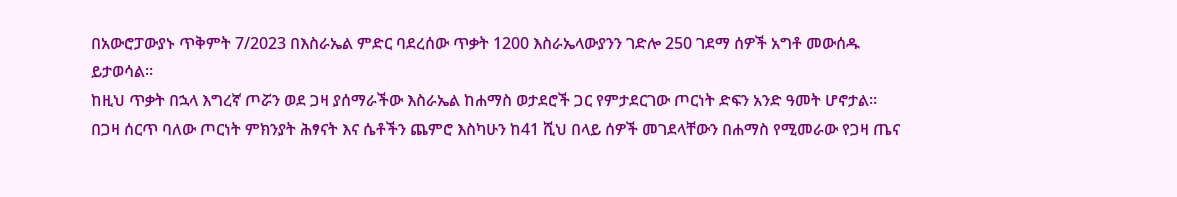በአውሮፓውያኑ ጥቅምት 7/2023 በእስራኤል ምድር ባደረሰው ጥቃት 1200 እስራኤላውያንን ገድሎ 250 ገደማ ሰዎች አግቶ መውሰዱ ይታወሳል።
ከዚህ ጥቃት በኋላ እግረኛ ጦሯን ወደ ጋዛ ያሰማራችው እስራኤል ከሐማስ ወታደሮች ጋር የምታደርገው ጦርነት ድፍን አንድ ዓመት ሆኖታል።
በጋዛ ሰርጥ ባለው ጦርነት ምክንያት ሕፃናት እና ሴቶችን ጨምሮ እስካሁን ከ41 ሺህ በላይ ሰዎች መገደላቸውን በሐማስ የሚመራው የጋዛ ጤና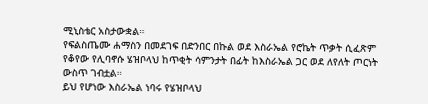ሚኒስቴር አስታውቋል።
የፍልስጤሙ ሐማስን በመደገፍ በድንበር በኩል ወደ እስራኤል የሮኬት ጥቃት ሲፈጽም የቆየው የሊባኖሱ ሄዝቦላህ ከጥቂት ሳምንታት በፊት ከእስራኤል ጋር ወደ ለየለት ጦርነት ውስጥ ገብቷል።
ይህ የሆነው እስራኤል ነባሩ የሄዝቦላህ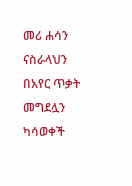መሪ ሐሳን ናስራላህን በአየር ጥቃት መግደሏን ካሳወቀች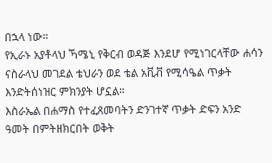በኋላ ነው።
የኢራኑ አያቶላህ ኻሜኒ የቅርብ ወዳጅ እንደሆ የሚነገርላቸው ሐሳን ናስራላህ መገደል ቴህራን ወደ ቴል አቪቭ የሚሳዔል ጥቃት እንድትሰነዝር ምክንያት ሆኗል።
እስራኤል በሐማስ የተፈጸመባትን ድንገተኛ ጥቃት ድፍን አንድ ዓመት በምትዘክርበት ወቅት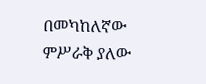በመካከለኛው ምሥራቅ ያለው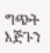ግጭት እጅጉን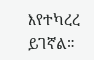እየተካረረ ይገኛል።